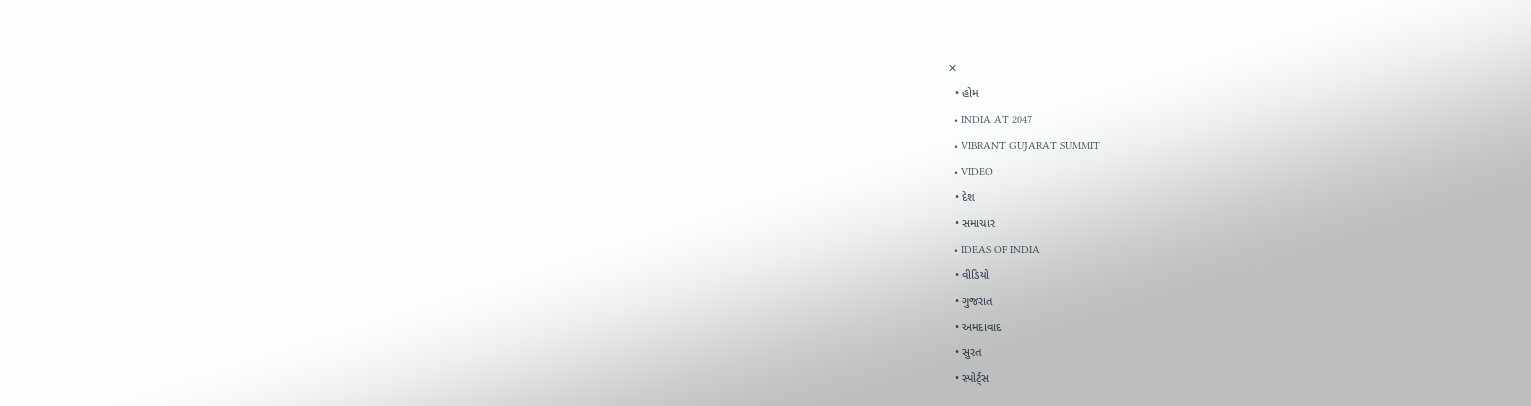✕
  • હોમ
  • INDIA AT 2047
  • VIBRANT GUJARAT SUMMIT
  • VIDEO
  • દેશ
  • સમાચાર
  • IDEAS OF INDIA
  • વીડિયો
  • ગુજરાત
  • અમદાવાદ
  • સુરત
  • સ્પોર્ટ્સ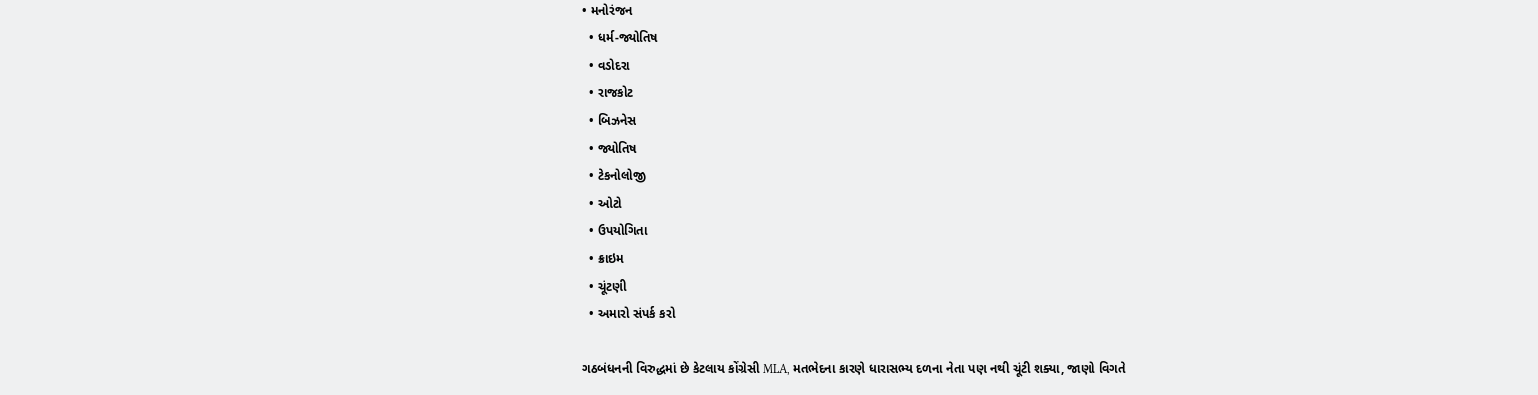• મનોરંજન
  • ધર્મ-જ્યોતિષ
  • વડોદરા
  • રાજકોટ
  • બિઝનેસ
  • જ્યોતિષ
  • ટેકનોલોજી
  • ઓટો
  • ઉપયોગિતા
  • ક્રાઇમ
  • ચૂંટણી
  • અમારો સંપર્ક કરો

ગઠબંધનની વિરુદ્ધમાં છે કેટલાય કોંગ્રેસી MLA, મતભેદના કારણે ધારાસભ્ય દળના નેતા પણ નથી ચૂંટી શક્યા, જાણો વિગતે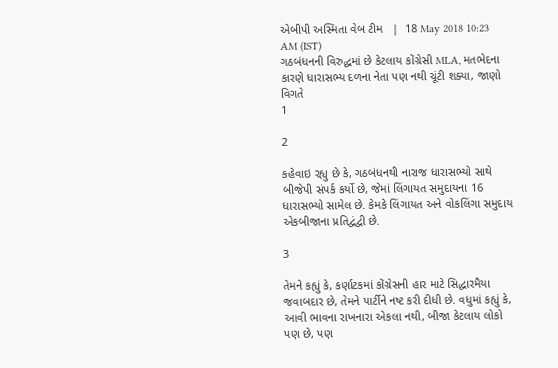એબીપી અસ્મિતા વેબ ટીમ   |  18 May 2018 10:23 AM (IST)
ગઠબંધનની વિરુદ્ધમાં છે કેટલાય કોંગ્રેસી MLA, મતભેદના કારણે ધારાસભ્ય દળના નેતા પણ નથી ચૂંટી શક્યા, જાણો વિગતે
1

2

કહેવાઇ રહ્યુ છે કે, ગઠબંધનથી નારાજ ધારાસભ્યો સાથે બીજેપી સંપર્ક કર્યો છે, જેમાં લિંગાયત સમુદાયના 16 ધારાસભ્યો સામેલ છે. કેમકે લિંગાયત અને વોકલિંગા સમુદાય એકબીજાના પ્રતિદ્વંદ્વી છે.

3

તેમને કહ્યું કે, કર્ણાટકમાં કોંગ્રેસની હાર માટે સિદ્ધારમૈયા જવાબદાર છે, તેમને પાર્ટીને નષ્ટ કરી દીધી છે. વધુમાં કહ્યું કે, આવી ભાવના રાખનારા એકલા નથી, બીજા કેટલાય લોકો પણ છે, પણ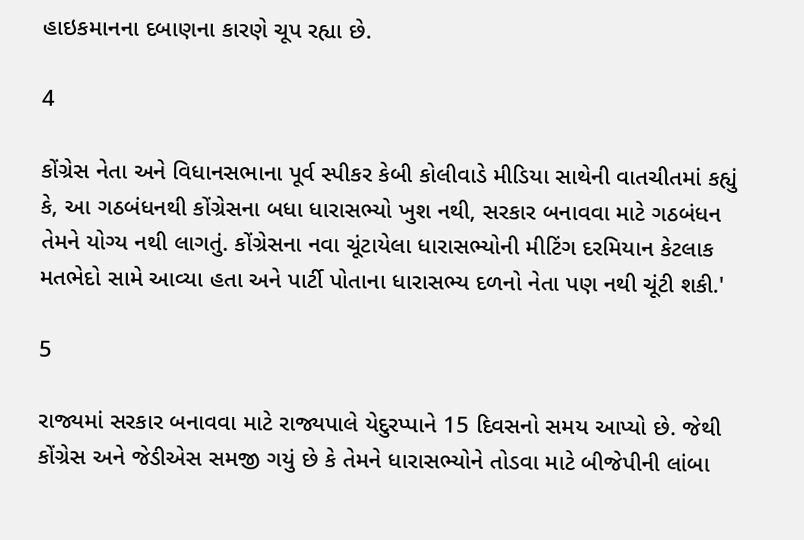હાઇકમાનના દબાણના કારણે ચૂપ રહ્યા છે.

4

કોંગ્રેસ નેતા અને વિધાનસભાના પૂર્વ સ્પીકર કેબી કોલીવાડે મીડિયા સાથેની વાતચીતમાં કહ્યું કે, આ ગઠબંધનથી કોંગ્રેસના બધા ધારાસભ્યો ખુશ નથી, સરકાર બનાવવા માટે ગઠબંધન તેમને યોગ્ય નથી લાગતું. કોંગ્રેસના નવા ચૂંટાયેલા ધારાસભ્યોની મીટિંગ દરમિયાન કેટલાક મતભેદો સામે આવ્યા હતા અને પાર્ટી પોતાના ધારાસભ્ય દળનો નેતા પણ નથી ચૂંટી શકી.'

5

રાજ્યમાં સરકાર બનાવવા માટે રાજ્યપાલે યેદુરપ્પાને 15 દિવસનો સમય આપ્યો છે. જેથી કોંગ્રેસ અને જેડીએસ સમજી ગયું છે કે તેમને ધારાસભ્યોને તોડવા માટે બીજેપીની લાંબા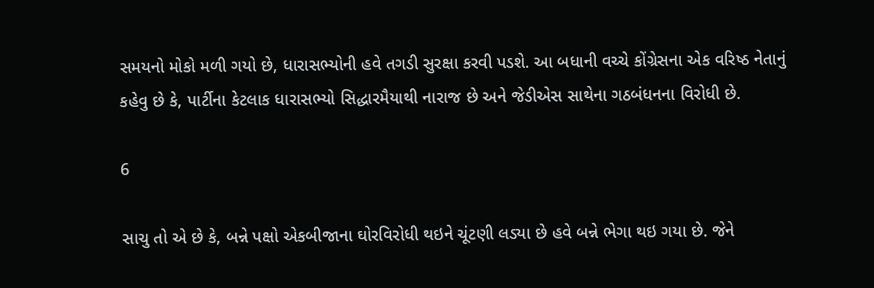સમયનો મોકો મળી ગયો છે, ધારાસભ્યોની હવે તગડી સુરક્ષા કરવી પડશે. આ બધાની વચ્ચે કોંગ્રેસના એક વરિષ્ઠ નેતાનું કહેવુ છે કે, પાર્ટીના કેટલાક ધારાસભ્યો સિદ્ધારમૈયાથી નારાજ છે અને જેડીએસ સાથેના ગઠબંધનના વિરોધી છે.

6

સાચુ તો એ છે કે, બન્ને પક્ષો એકબીજાના ઘોરવિરોધી થઇને ચૂંટણી લડ્યા છે હવે બન્ને ભેગા થઇ ગયા છે. જેને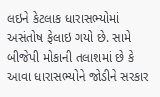લઇને કેટલાક ધારાસભ્યોમાં અસંતોષ ફેલાઇ ગયો છે. સામે બીજેપી મોકાની તલાશમાં છે કે આવા ધારાસભ્યોને જોડીને સરકાર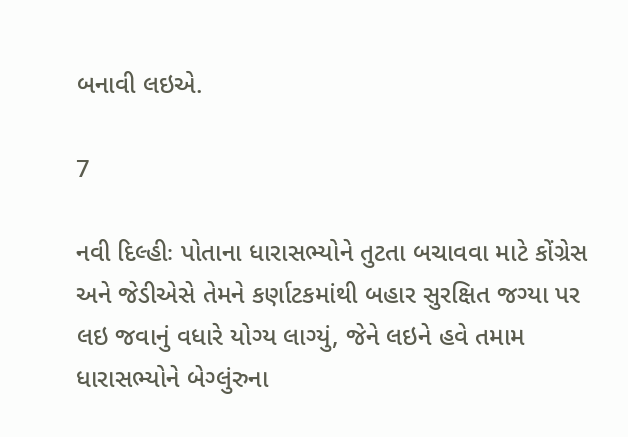બનાવી લઇએ.

7

નવી દિલ્હીઃ પોતાના ધારાસભ્યોને તુટતા બચાવવા માટે કોંગ્રેસ અને જેડીએસે તેમને કર્ણાટકમાંથી બહાર સુરક્ષિત જગ્યા પર લઇ જવાનું વધારે યોગ્ય લાગ્યું, જેને લઇને હવે તમામ ધારાસભ્યોને બેગ્લુંરુના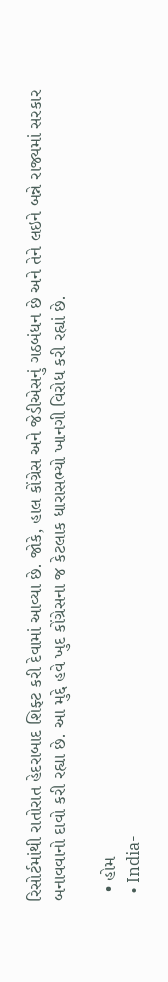રિસોર્ટમાંથી રાતોરાત હેદરાબાદ શિફ્ટ કરી દેવામાં આવ્યા છે. જોકે, હાલ કોંગ્રેસ અને જેડીએસનું ગઠબંધન છે અને તેને લઇને બન્ને રાજ્યમાં સરકાર બનાવવાનો દાવો કરી રહ્યા છે. આ મુદ્દે હવે ખુદ કોંગ્રેસના જ કેટલાક ધારાસભ્યો ખાનગી વિરોધ કરી રહ્યાં છે.

  • હોમ
  • India-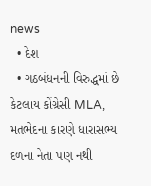news
  • દેશ
  • ગઠબંધનની વિરુદ્ધમાં છે કેટલાય કોંગ્રેસી MLA, મતભેદના કારણે ધારાસભ્ય દળના નેતા પણ નથી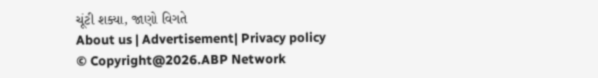ચૂંટી શક્યા, જાણો વિગતે
About us | Advertisement| Privacy policy
© Copyright@2026.ABP Network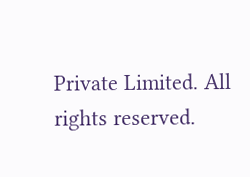Private Limited. All rights reserved.